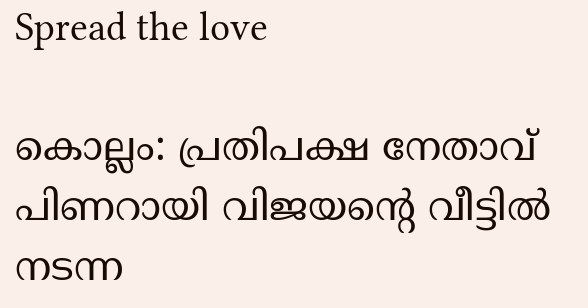Spread the love

കൊല്ലം: പ്രതിപക്ഷ നേതാവ് പിണറായി വിജയന്‍റെ വീട്ടില്‍ നടന്ന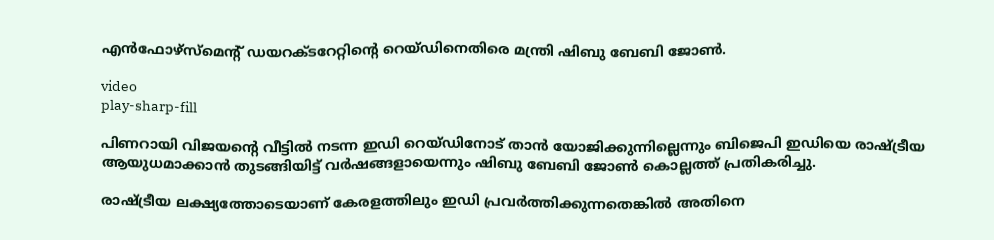എന്‍ഫോഴ്സ്മെന്റ് ഡയറക്ടറേറ്റിന്‍റെ റെയ്ഡിനെതിരെ മന്ത്രി ഷിബു ബേബി ജോണ്‍.

video
play-sharp-fill

പിണറായി വിജയന്‍റെ വീട്ടില്‍ നടന്ന ഇഡി റെയ്ഡിനോട് താൻ യോജിക്കുന്നില്ലെന്നും ബിജെപി ഇഡിയെ രാഷ്ട്രീയ ആയുധമാക്കാൻ തുടങ്ങിയിട്ട് വർഷങ്ങളായെന്നും ഷിബു ബേബി ജോണ്‍ കൊല്ലത്ത് പ്രതികരിച്ചു.

രാഷ്ട്രീയ ലക്ഷ്യത്തോടെയാണ് കേരളത്തിലും ഇഡി പ്രവർത്തിക്കുന്നതെങ്കില്‍ അതിനെ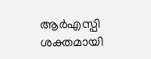ആർഎസ്പി ശക്തമായി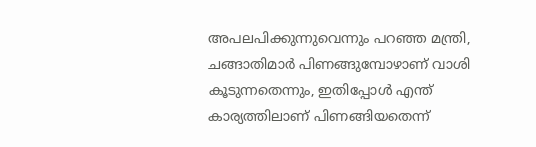അപലപിക്കുന്നുവെന്നും പറഞ്ഞ മന്ത്രി, ചങ്ങാതിമാർ പിണങ്ങുമ്പോഴാണ് വാശി കൂടുന്നതെന്നും, ഇതിപ്പോള്‍ എന്ത് കാര്യത്തിലാണ് പിണങ്ങിയതെന്ന്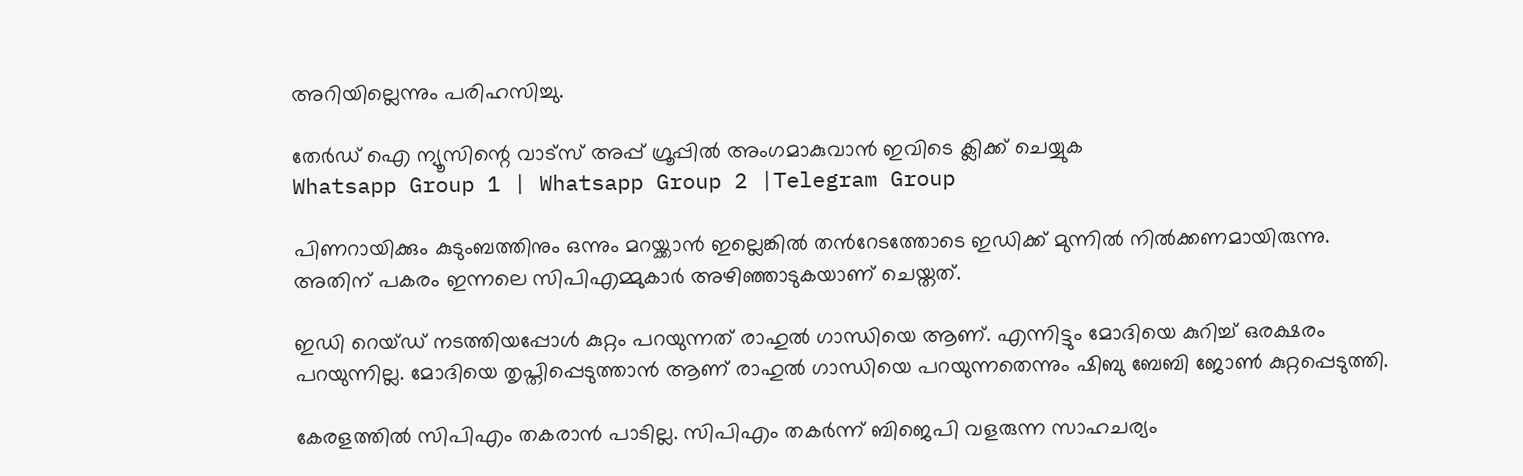അറിയില്ലെന്നും പരിഹസിച്ചു.

തേർഡ് ഐ ന്യൂസിന്റെ വാട്സ് അപ്പ് ഗ്രൂപ്പിൽ അംഗമാകുവാൻ ഇവിടെ ക്ലിക്ക് ചെയ്യുക
Whatsapp Group 1 | Whatsapp Group 2 |Telegram Group

പിണറായിക്കും കുടുംബത്തിനും ഒന്നും മറയ്ക്കാൻ ഇല്ലെങ്കില്‍ തന്‍റേടത്തോടെ ഇഡിക്ക് മുന്നില്‍ നില്‍ക്കണമായിരുന്നു. അതിന് പകരം ഇന്നലെ സിപിഎമ്മുകാർ അഴിഞ്ഞാടുകയാണ് ചെയ്തത്.

ഇഡി റെയ്ഡ് നടത്തിയപ്പോള്‍ കുറ്റം പറയുന്നത് രാഹുല്‍ ഗാന്ധിയെ ആണ്. എന്നിട്ടും മോദിയെ കുറിച്ച്‌ ഒരക്ഷരം പറയുന്നില്ല. മോദിയെ തൃപ്തിപ്പെടുത്താൻ ആണ് രാഹുല്‍ ഗാന്ധിയെ പറയുന്നതെന്നും ഷിബു ബേബി ജോണ്‍ കുറ്റപ്പെടുത്തി.

കേരളത്തില്‍ സിപിഎം തകരാൻ പാടില്ല. സിപിഎം തകർന്ന് ബിജെപി വളരുന്ന സാഹചര്യം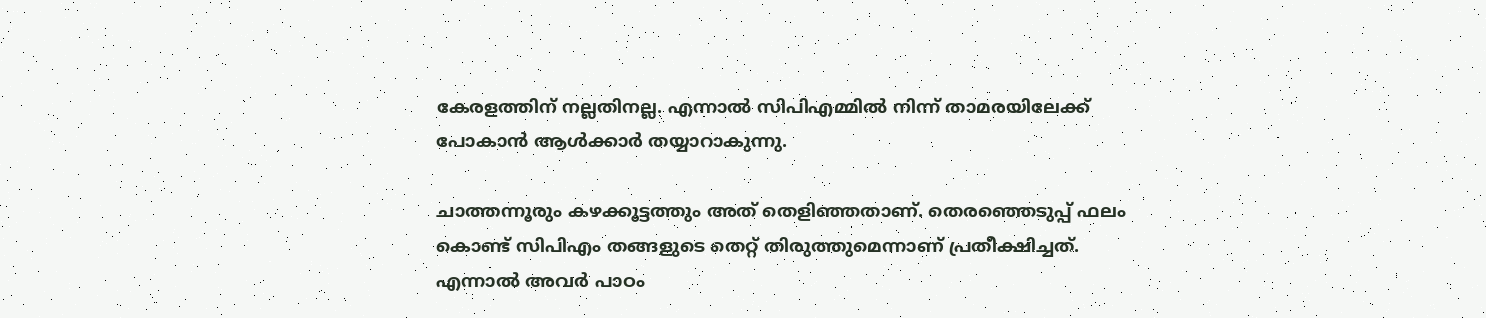കേരളത്തിന് നല്ലതിനല്ല. എന്നാല്‍ സിപിഎമ്മില്‍ നിന്ന് താമരയിലേക്ക് പോകാൻ ആള്‍ക്കാർ തയ്യാറാകുന്നു.

ചാത്തന്നൂരും കഴക്കൂട്ടത്തും അത് തെളിഞ്ഞതാണ്. തെരഞ്ഞെടുപ്പ് ഫലം കൊണ്ട് സിപിഎം തങ്ങളുടെ തെറ്റ് തിരുത്തുമെന്നാണ് പ്രതീക്ഷിച്ചത്. എന്നാല്‍ അവർ പാഠം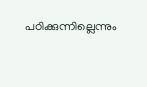പഠിക്കുന്നില്ലെന്നും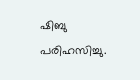ഷിബു പരിഹസിച്ചു.